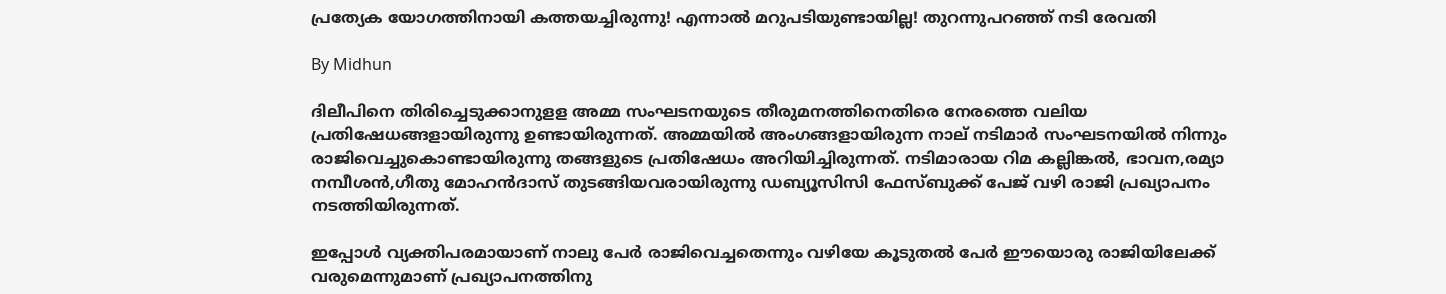പ്രത്യേക യോഗത്തിനായി കത്തയച്ചിരുന്നു! എന്നാല്‍ മറുപടിയുണ്ടായില്ല! തുറന്നുപറഞ്ഞ് നടി രേവതി

By Midhun

ദിലീപിനെ തിരിച്ചെടുക്കാനുളള അമ്മ സംഘടനയുടെ തീരുമനത്തിനെതിരെ നേരത്തെ വലിയ പ്രതിഷേധങ്ങളായിരുന്നു ഉണ്ടായിരുന്നത്. അമ്മയില്‍ അംഗങ്ങളായിരുന്ന നാല് നടിമാര്‍ സംഘടനയില്‍ നിന്നും രാജിവെച്ചുകൊണ്ടായിരുന്നു തങ്ങളുടെ പ്രതിഷേധം അറിയിച്ചിരുന്നത്. നടിമാരായ റിമ കല്ലിങ്കല്‍, ഭാവന,രമ്യാ നമ്പീശന്‍,ഗീതു മോഹന്‍ദാസ് തുടങ്ങിയവരായിരുന്നു ഡബ്യൂസിസി ഫേസ്ബുക്ക് പേജ് വഴി രാജി പ്രഖ്യാപനം നടത്തിയിരുന്നത്.

ഇപ്പോള്‍ വ്യക്തിപരമായാണ് നാലു പേര്‍ രാജിവെച്ചതെന്നും വഴിയേ കൂടുതല്‍ പേര്‍ ഈയൊരു രാജിയിലേക്ക് വരുമെന്നുമാണ് പ്രഖ്യാപനത്തിനു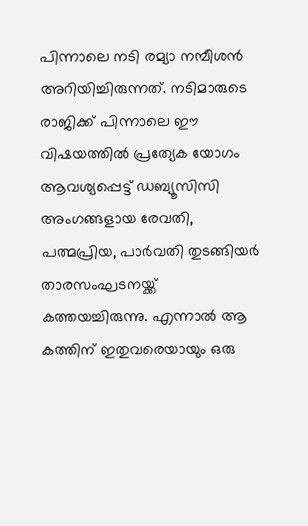പിന്നാലെ നടി രമ്യാ നമ്പീശന്‍ അറിയിച്ചിരുന്നത്. നടിമാരുടെ രാജിക്ക് പിന്നാലെ ഈ വിഷയത്തില്‍ പ്രത്യേക യോഗം ആവശ്യപ്പെട്ട് ഡബ്യൂസിസി അംഗങ്ങളായ രേവതി, പത്മപ്രിയ, പാര്‍വതി തുടങ്ങിയര്‍ താരസംഘടനയ്ക്ക് കത്തയച്ചിരുന്നു. എന്നാല്‍ ആ കത്തിന് ഇതുവരെയായും ഒരു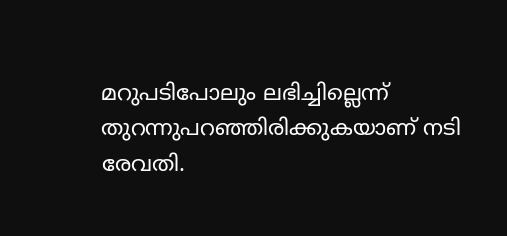മറുപടിപോലും ലഭിച്ചില്ലെന്ന് തുറന്നുപറഞ്ഞിരിക്കുകയാണ് നടി രേവതി.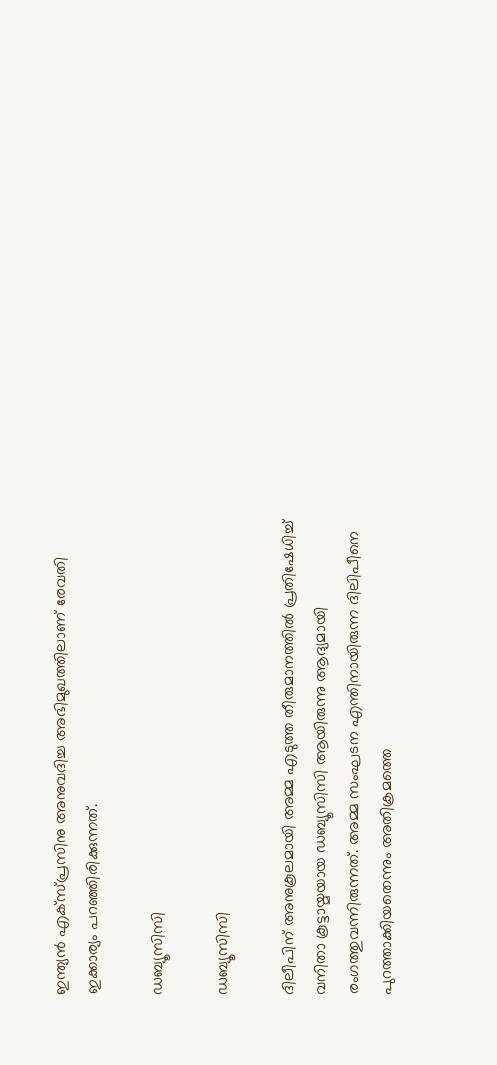ഇന്ത്യന്‍ എക്‌സ്പ്രസിനു അനുവദിച്ച അഭിമുഖത്തിലാണ് രേവതി ഇക്കാര്യം പറഞ്ഞിരിക്കുന്നത്.

ഡബ്യൂസിസി

ഡബ്യൂസിസി

ദിലീപിന് അനുകൂലമായി അമ്മ എടുത്ത തീരുമാനത്തില്‍ പ്രതിഷേധിച്ച് വനിതാ കൂട്ടായ്മയായ ഡബ്യൂസിസി ആയിരുന്നു ആദ്യമായി രംഗത്തുവന്നിരുന്നത്. അമ്മ സംഘടന എന്തിനായിരുന്ന ദിലിപീനെ പുറത്താക്കിയതെന്നും അതിക്രമത്തെ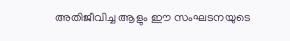അതിജീവിച്ച ആളും ഈ സംഘടനയുടെ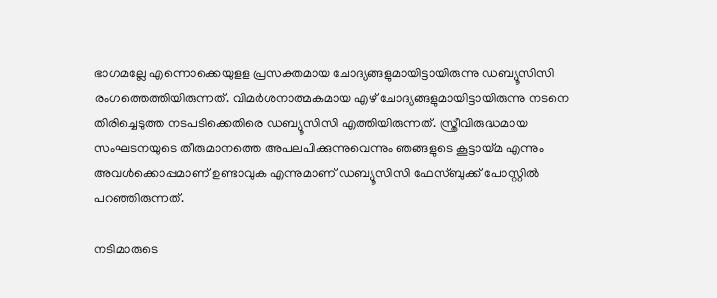ഭാഗമല്ലേ എന്നൊക്കെയുളള പ്രസക്തമായ ചോദ്യങ്ങളുമായിട്ടായിരുന്നു ഡബ്യൂസിസി രംഗത്തെത്തിയിരുന്നത്. വിമര്‍ശനാത്മകമായ എഴ് ചോദ്യങ്ങളുമായിട്ടായിരുന്നു നടനെ തിരിച്ചെടുത്ത നടപടിക്കെതിരെ ഡബ്യൂസിസി എത്തിയിരുന്നത്. സ്ത്രീവിരുദ്ധമായ സംഘടനയുടെ തീരുമാനത്തെ അപലപിക്കുന്നുവെന്നും ഞങ്ങളുടെ കൂട്ടായ്മ എന്നും അവള്‍ക്കൊപ്പമാണ് ഉണ്ടാവുക എന്നുമാണ് ഡബ്യൂസിസി ഫേസ്ബുക്ക് പോസ്റ്റില്‍ പറഞ്ഞിരുന്നത്.

നടിമാരുടെ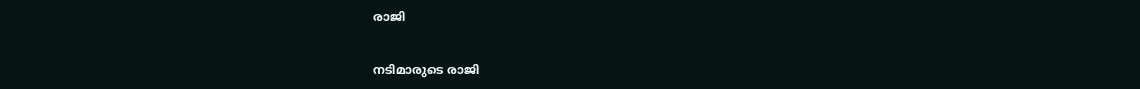രാജി

നടിമാരുടെ രാജി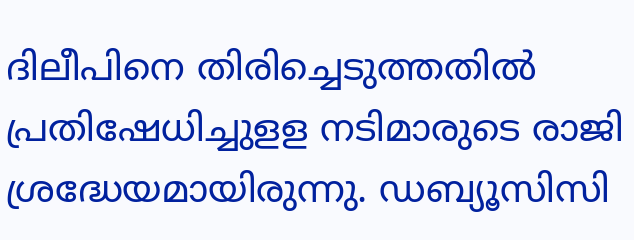ദിലീപിനെ തിരിച്ചെടുത്തതില്‍ പ്രതിഷേധിച്ചുളള നടിമാരുടെ രാജി ശ്രദ്ധേയമായിരുന്നു. ഡബ്യൂസിസി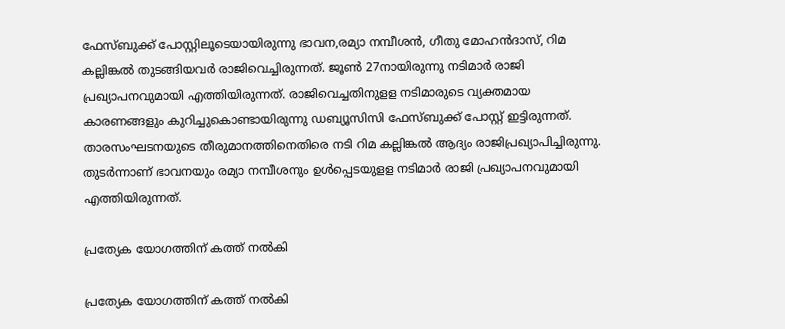ഫേസ്ബുക്ക് പോസ്റ്റിലൂടെയായിരുന്നു ഭാവന,രമ്യാ നമ്പീശന്‍, ഗീതു മോഹന്‍ദാസ്, റിമ കല്ലിങ്കല്‍ തുടങ്ങിയവര്‍ രാജിവെച്ചിരുന്നത്. ജൂണ്‍ 27നായിരുന്നു നടിമാര്‍ രാജി പ്രഖ്യാപനവുമായി എത്തിയിരുന്നത്. രാജിവെച്ചതിനുളള നടിമാരുടെ വ്യക്തമായ കാരണങ്ങളും കുറിച്ചുകൊണ്ടായിരുന്നു ഡബ്യൂസിസി ഫേസ്ബുക്ക് പോസ്റ്റ് ഇട്ടിരുന്നത്. താരസംഘടനയുടെ തീരുമാനത്തിനെതിരെ നടി റിമ കല്ലിങ്കല്‍ ആദ്യം രാജിപ്രഖ്യാപിച്ചിരുന്നു. തുടര്‍ന്നാണ് ഭാവനയും രമ്യാ നമ്പീശനും ഉള്‍പ്പെടയുളള നടിമാര്‍ രാജി പ്രഖ്യാപനവുമായി എത്തിയിരുന്നത്.

പ്രത്യേക യോഗത്തിന് കത്ത് നല്‍കി

പ്രത്യേക യോഗത്തിന് കത്ത് നല്‍കി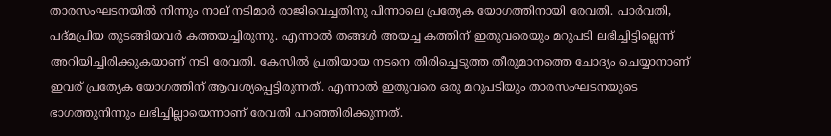താരസംഘടനയില്‍ നിന്നും നാല് നടിമാര്‍ രാജിവെച്ചതിനു പിന്നാലെ പ്രത്യേക യോഗത്തിനായി രേവതി. പാര്‍വതി, പദ്മപ്രിയ തുടങ്ങിയവര്‍ കത്തയച്ചിരുന്നു. എന്നാല്‍ തങ്ങള്‍ അയച്ച കത്തിന് ഇതുവരെയും മറുപടി ലഭിച്ചിട്ടില്ലെന്ന് അറിയിച്ചിരിക്കുകയാണ് നടി രേവതി. കേസില്‍ പ്രതിയായ നടനെ തിരിച്ചെടുത്ത തീരുമാനത്തെ ചോദ്യം ചെയ്യാനാണ് ഇവര് പ്രത്യേക യോഗത്തിന് ആവശ്യപ്പെട്ടിരുന്നത്. എന്നാല്‍ ഇതുവരെ ഒരു മറുപടിയും താരസംഘടനയുടെ ഭാഗത്തുനിന്നും ലഭിച്ചില്ലായെന്നാണ് രേവതി പറഞ്ഞിരിക്കുന്നത്.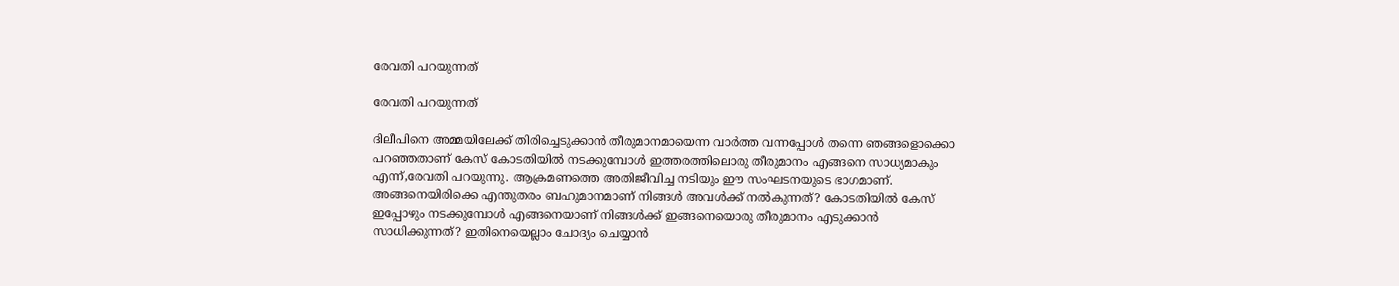രേവതി പറയുന്നത്

രേവതി പറയുന്നത്

ദിലീപിനെ അമ്മയിലേക്ക് തിരിച്ചെടുക്കാന്‍ തീരുമാനമായെന്ന വാര്‍ത്ത വന്നപ്പോള്‍ തന്നെ ഞങ്ങളൊക്കൊ പറഞ്ഞതാണ് കേസ് കോടതിയില്‍ നടക്കുമ്പോള്‍ ഇത്തരത്തിലൊരു തീരുമാനം എങ്ങനെ സാധ്യമാകും എന്ന്,രേവതി പറയുന്നു. ആക്രമണത്തെ അതിജീവിച്ച നടിയും ഈ സംഘടനയുടെ ഭാഗമാണ്. അങ്ങനെയിരിക്കെ എന്തുതരം ബഹുമാനമാണ് നിങ്ങള്‍ അവള്‍ക്ക് നല്‍കുന്നത്? കോടതിയില്‍ കേസ് ഇപ്പോഴും നടക്കുമ്പോള്‍ എങ്ങനെയാണ് നിങ്ങള്‍ക്ക് ഇങ്ങനെയൊരു തീരുമാനം എടുക്കാന്‍ സാധിക്കുന്നത്? ഇതിനെയെല്ലാം ചോദ്യം ചെയ്യാന്‍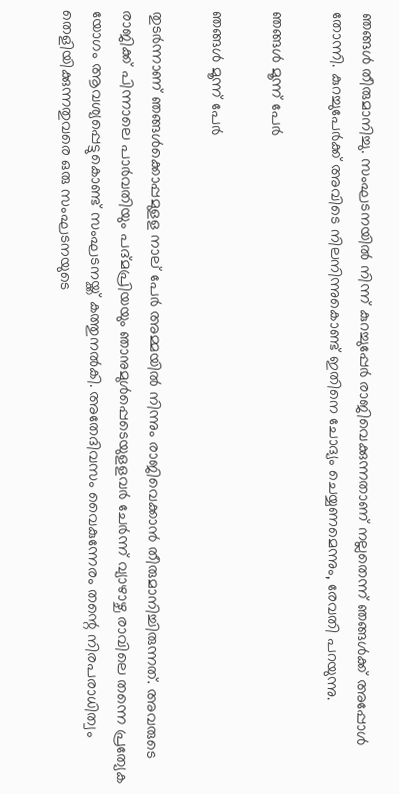ഞങ്ങള്‍ തീരുമാനിച്ചു. സംഘടനയില്‍ നിന്ന് കുറച്ചുപ്പേര്‍ രാജിവെക്കുന്നതാണ് നല്ലതെന്ന് ഞങ്ങള്‍ക്ക് അപ്പോള്‍ തോന്നി. കുറച്ചുപേര്‍ക്ക് അവിടെ നിലനിന്നുകൊണ്ട് ഇതിനെ ചോദ്യം ചെയ്യണമെന്നും, രേവതി പറയുന്നു.

ഞങ്ങള്‍ മൂന്ന് പേര്‍

ഞങ്ങള്‍ മൂന്ന് പേര്‍

തുടര്‍ന്നാണ് ഞങ്ങള്‍ക്കൊപ്പമുളള നാല് പേര്‍ അമ്മയില്‍ നിന്നും രാജിവെക്കാന്‍ തീരുമാനിച്ചിരുന്നത്. അവരുടെ രാജിക്ക് പിന്നാലെ പാര്‍വതിയും പദ്മപ്രിയയും ഞാനുമുള്‍പ്പെടെയുളളവര്‍ ചേര്‍ന്ന് വ്യാഴാഴ്ച രാവിലെ തന്നെ പ്രത്യേക യോഗം ആവശ്യപ്പെട്ടുകൊണ്ട് സംഘടനയ്ക്ക് കത്തുനല്‍കി. അതേദിവസം വൈകുന്നേരം തന്റെ നിരപരാധിത്വം തെളിയിക്കുന്നതുവരെ ഒരു സംഘടനയുടെ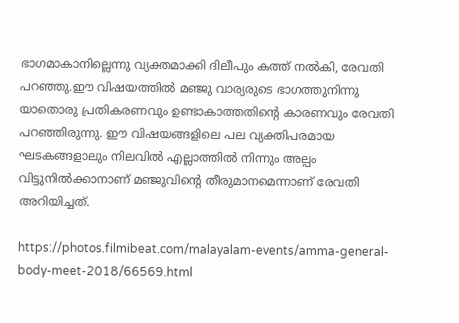ഭാഗമാകാനില്ലെന്നു വ്യക്തമാക്കി ദിലീപും കത്ത് നല്‍കി, രേവതി പറഞ്ഞു.ഈ വിഷയത്തില്‍ മഞ്ജു വാര്യരുടെ ഭാഗത്തുനിന്നു യാതൊരു പ്രതികരണവും ഉണ്ടാകാത്തതിന്റെ കാരണവും രേവതി പറഞ്ഞിരുന്നു. ഈ വിഷയങ്ങളിലെ പല വ്യക്തിപരമായ ഘടകങ്ങളാലും നിലവില്‍ എല്ലാത്തില്‍ നിന്നും അല്പം വിട്ടുനില്‍ക്കാനാണ് മഞ്ജുവിന്റെ തീരുമാനമെന്നാണ് രേവതി അറിയിച്ചത്.

https://photos.filmibeat.com/malayalam-events/amma-general-body-meet-2018/66569.html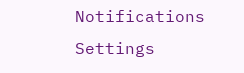Notifications
Settings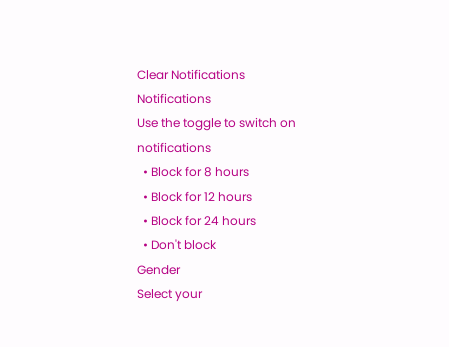Clear Notifications
Notifications
Use the toggle to switch on notifications
  • Block for 8 hours
  • Block for 12 hours
  • Block for 24 hours
  • Don't block
Gender
Select your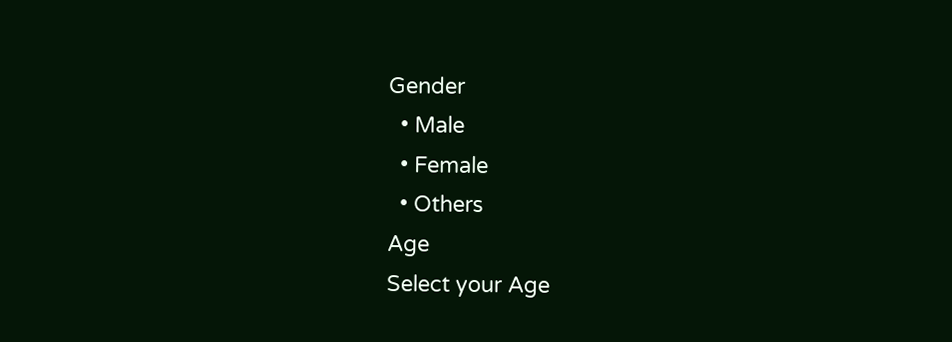Gender
  • Male
  • Female
  • Others
Age
Select your Age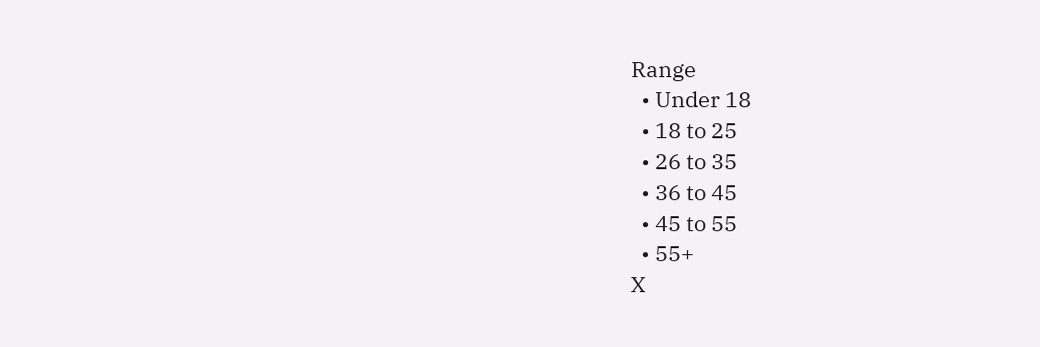Range
  • Under 18
  • 18 to 25
  • 26 to 35
  • 36 to 45
  • 45 to 55
  • 55+
X